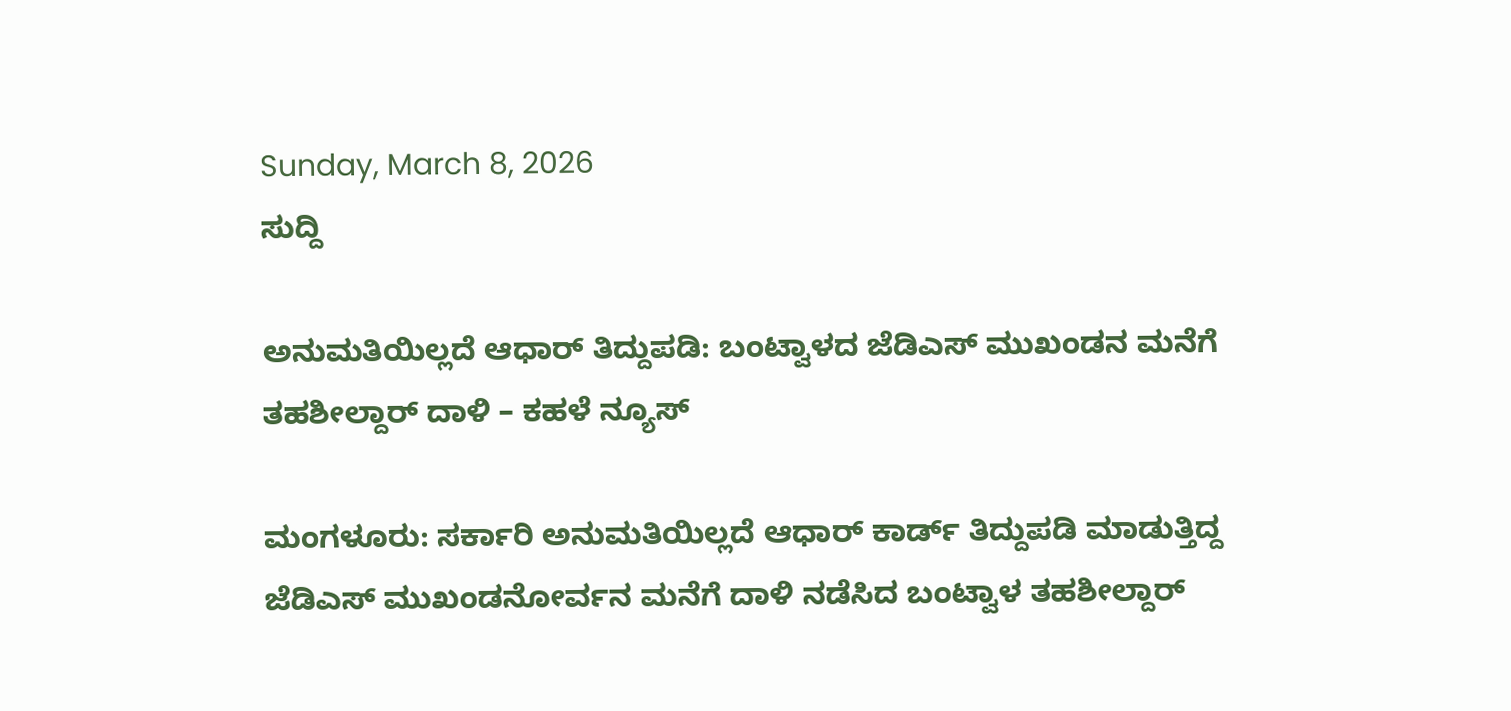Sunday, March 8, 2026
ಸುದ್ದಿ

ಅನುಮತಿಯಿಲ್ಲದೆ ಆಧಾರ್ ತಿದ್ದುಪಡಿ: ಬಂಟ್ವಾಳದ ಜೆಡಿಎಸ್ ಮುಖಂಡನ ಮನೆಗೆ ತಹಶೀಲ್ದಾರ್ ದಾಳಿ – ಕಹಳೆ ನ್ಯೂಸ್

ಮಂಗಳೂರು: ಸರ್ಕಾರಿ ಅನುಮತಿಯಿಲ್ಲದೆ ಆಧಾರ್ ಕಾರ್ಡ್ ತಿದ್ದುಪಡಿ ಮಾಡುತ್ತಿದ್ದ ಜೆಡಿಎಸ್ ಮುಖಂಡನೋರ್ವನ ಮನೆಗೆ ದಾಳಿ ನಡೆಸಿದ ಬಂಟ್ವಾಳ ತಹಶೀಲ್ದಾರ್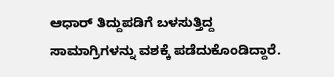ಆಧಾರ್ ತಿದ್ದುಪಡಿಗೆ ಬಳಸುತ್ತಿದ್ದ ಸಾಮಾಗ್ರಿಗಳನ್ನು ವಶಕ್ಕೆ ಪಡೆದುಕೊಂಡಿದ್ದಾರೆ.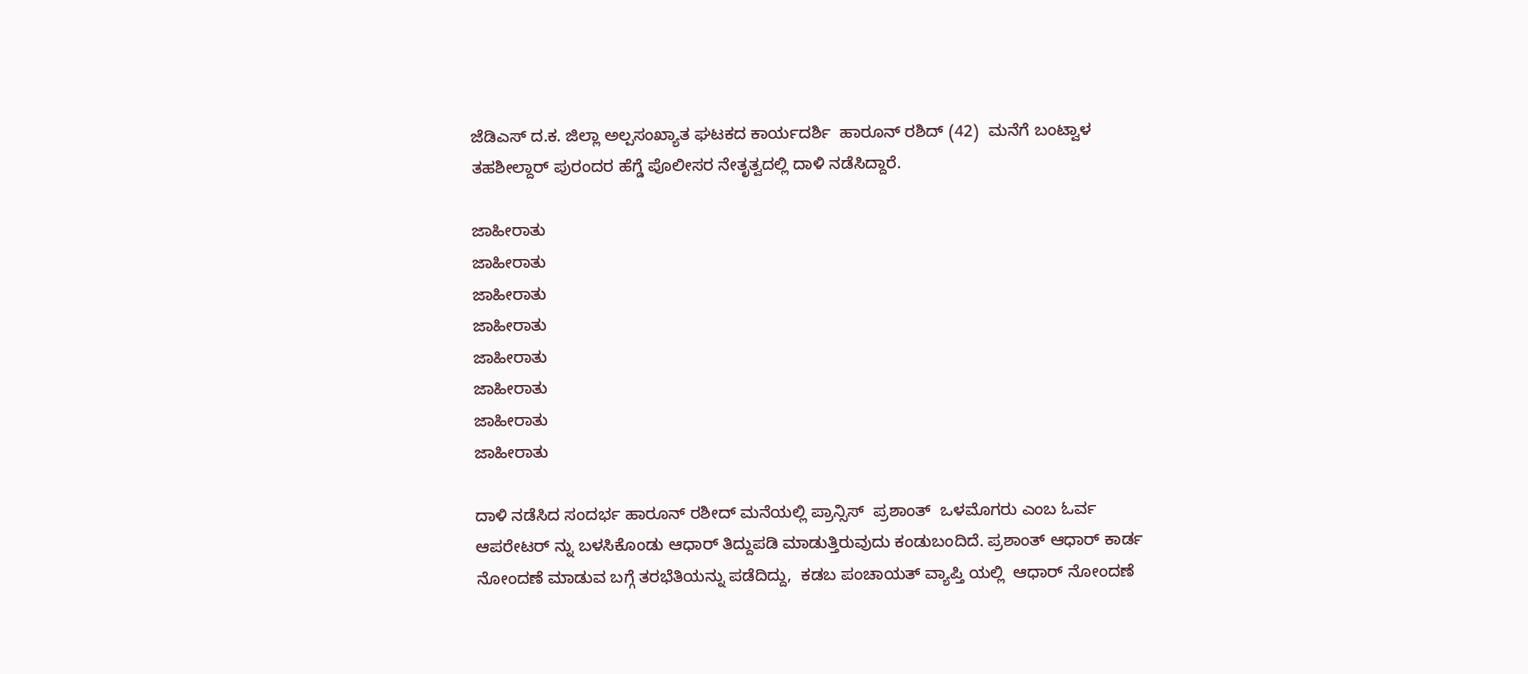ಜೆಡಿಎಸ್ ದ.ಕ. ಜಿಲ್ಲಾ ಅಲ್ಪಸಂಖ್ಯಾತ ಘಟಕದ ಕಾರ್ಯದರ್ಶಿ  ಹಾರೂನ್ ರಶಿದ್ (42)  ಮನೆಗೆ ಬಂಟ್ವಾಳ ತಹಶೀಲ್ದಾರ್ ಪುರಂದರ ಹೆಗ್ಡೆ ಪೊಲೀಸರ ನೇತೃತ್ವದಲ್ಲಿ ದಾಳಿ ನಡೆಸಿದ್ದಾರೆ.

ಜಾಹೀರಾತು
ಜಾಹೀರಾತು
ಜಾಹೀರಾತು
ಜಾಹೀರಾತು
ಜಾಹೀರಾತು
ಜಾಹೀರಾತು
ಜಾಹೀರಾತು
ಜಾಹೀರಾತು

ದಾಳಿ ನಡೆಸಿದ ಸಂದರ್ಭ ಹಾರೂನ್ ರಶೀದ್ ಮನೆಯಲ್ಲಿ ಪ್ರಾನ್ಸಿಸ್  ಪ್ರಶಾಂತ್  ಒಳಮೊಗರು ಎಂಬ ಓರ್ವ ಆಪರೇಟರ್ ನ್ನು ಬಳಸಿಕೊಂಡು ಆಧಾರ್ ತಿದ್ದುಪಡಿ ಮಾಡುತ್ತಿರುವುದು ಕಂಡುಬಂದಿದೆ. ಪ್ರಶಾಂತ್ ಆಧಾರ್ ಕಾರ್ಡ ನೋಂದಣೆ ಮಾಡುವ ಬಗ್ಗೆ ತರಭೆತಿಯನ್ನು ಪಡೆದಿದ್ದು,  ಕಡಬ ಪಂಚಾಯತ್ ವ್ಯಾಪ್ತಿ ಯಲ್ಲಿ  ಆಧಾರ್ ನೋಂದಣೆ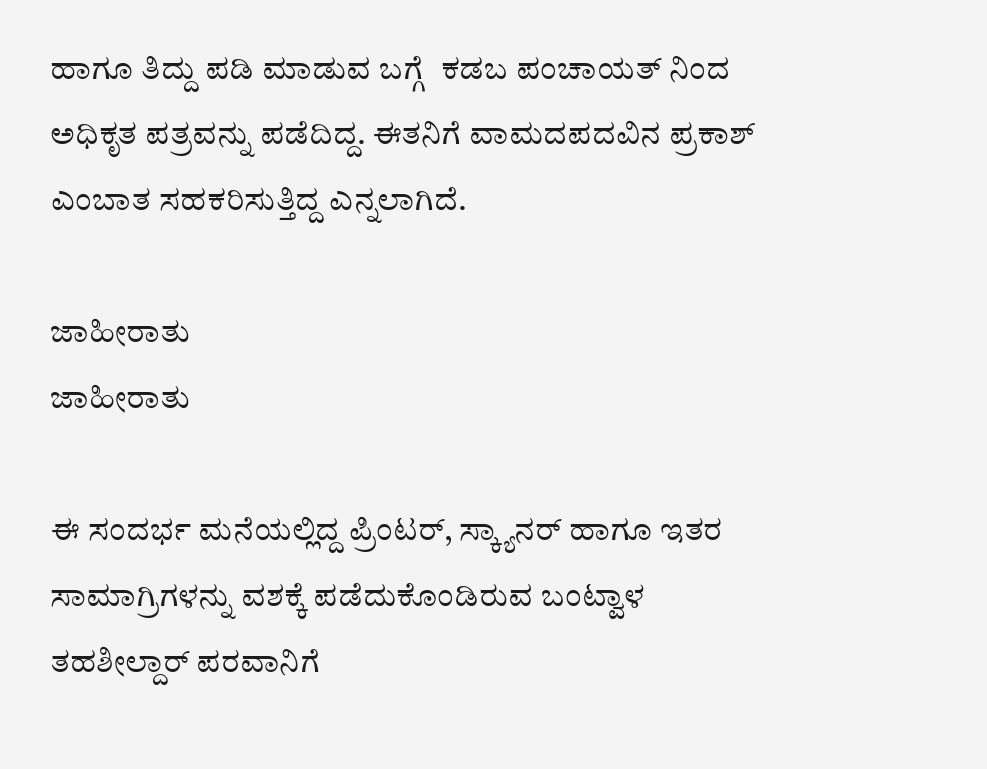ಹಾಗೂ ತಿದ್ದು ಪಡಿ ಮಾಡುವ ಬಗ್ಗೆ  ಕಡಬ ಪಂಚಾಯತ್ ನಿಂದ ಅಧಿಕೃತ ಪತ್ರವನ್ನು ಪಡೆದಿದ್ದ. ಈತನಿಗೆ ವಾಮದಪದವಿನ ಪ್ರಕಾಶ್ ಎಂಬಾತ ಸಹಕರಿಸುತ್ತಿದ್ದ ಎನ್ನಲಾಗಿದೆ.

ಜಾಹೀರಾತು
ಜಾಹೀರಾತು

ಈ ಸಂದರ್ಭ ಮನೆಯಲ್ಲಿದ್ದ ಪ್ರಿಂಟರ್, ಸ್ಕ್ಯಾನರ್ ಹಾಗೂ ಇತರ ಸಾಮಾಗ್ರಿಗಳನ್ನು ವಶಕ್ಕೆ ಪಡೆದುಕೊಂಡಿರುವ ಬಂಟ್ವಾಳ ತಹಶೀಲ್ದಾರ್ ಪರವಾನಿಗೆ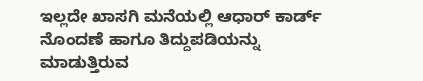ಇಲ್ಲದೇ ಖಾಸಗಿ ಮನೆಯಲ್ಲಿ ಆಧಾರ್ ಕಾರ್ಡ್ ನೊಂದಣೆ ಹಾಗೂ ತಿದ್ದುಪಡಿಯನ್ನು ಮಾಡುತ್ತಿರುವ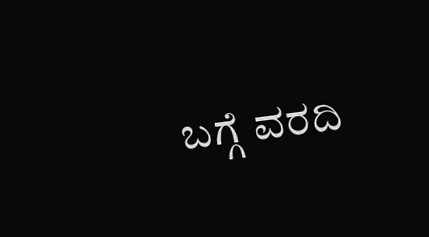ಬಗ್ಗೆ ವರದಿ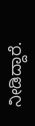ನೀಡಿದ್ದಾರೆ.